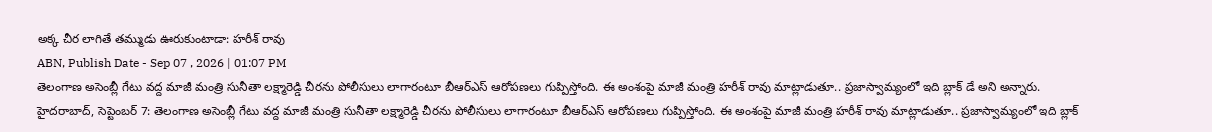అక్క చీర లాగితే తమ్ముడు ఊరుకుంటాడా: హరీశ్ రావు
ABN, Publish Date - Sep 07 , 2026 | 01:07 PM
తెలంగాణ అసెంబ్లీ గేటు వద్ద మాజీ మంత్రి సునీతా లక్ష్మారెడ్డి చీరను పోలీసులు లాగారంటూ బీఆర్ఎస్ ఆరోపణలు గుప్పిస్తోంది. ఈ అంశంపై మాజీ మంత్రి హరీశ్ రావు మాట్లాడుతూ.. ప్రజాస్వామ్యంలో ఇది బ్లాక్ డే అని అన్నారు.
హైదరాబాద్, సెప్టెంబర్ 7: తెలంగాణ అసెంబ్లీ గేటు వద్ద మాజీ మంత్రి సునీతా లక్ష్మారెడ్డి చీరను పోలీసులు లాగారంటూ బీఆర్ఎస్ ఆరోపణలు గుప్పిస్తోంది. ఈ అంశంపై మాజీ మంత్రి హరీశ్ రావు మాట్లాడుతూ.. ప్రజాస్వామ్యంలో ఇది బ్లాక్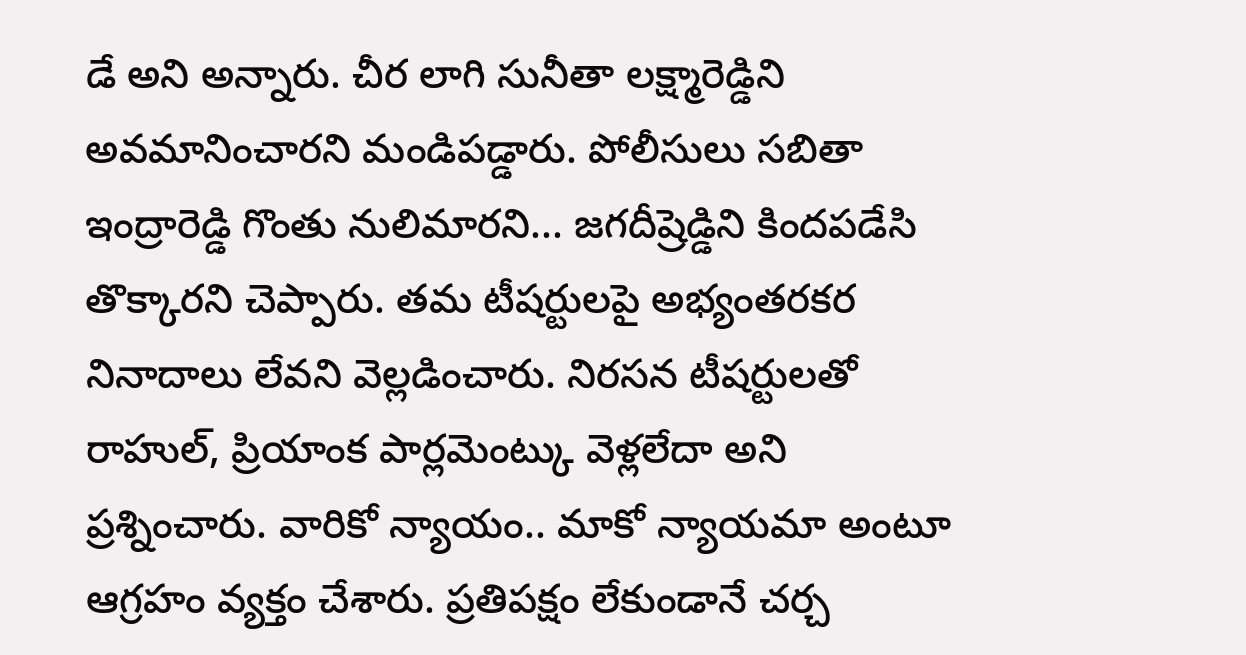డే అని అన్నారు. చీర లాగి సునీతా లక్ష్మారెడ్డిని అవమానించారని మండిపడ్డారు. పోలీసులు సబితా ఇంద్రారెడ్డి గొంతు నులిమారని... జగదీష్రెడ్డిని కిందపడేసి తొక్కారని చెప్పారు. తమ టీషర్టులపై అభ్యంతరకర నినాదాలు లేవని వెల్లడించారు. నిరసన టీషర్టులతో రాహుల్, ప్రియాంక పార్లమెంట్కు వెళ్లలేదా అని ప్రశ్నించారు. వారికో న్యాయం.. మాకో న్యాయమా అంటూ ఆగ్రహం వ్యక్తం చేశారు. ప్రతిపక్షం లేకుండానే చర్చ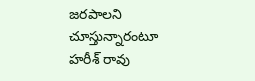జరపాలని చూస్తున్నారంటూ హరీశ్ రావు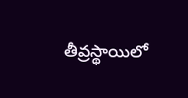తీవ్రస్థాయిలో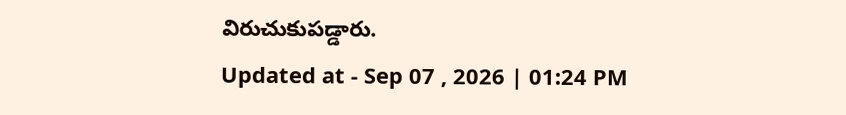విరుచుకుపడ్డారు.
Updated at - Sep 07 , 2026 | 01:24 PM